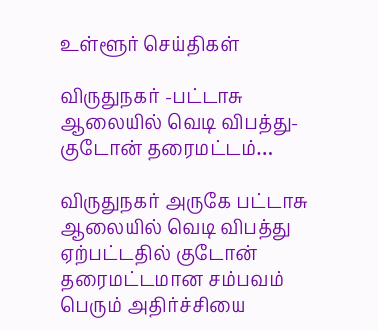உள்ளூர் செய்திகள்

விருதுநகர் -பட்டாசு ஆலையில் வெடி விபத்து- குடோன் தரைமட்டம்…

விருதுநகர் அருகே பட்டாசு ஆலையில் வெடி விபத்து ஏற்பட்டதில் குடோன் தரைமட்டமான சம்பவம் பெரும் அதிர்ச்சியை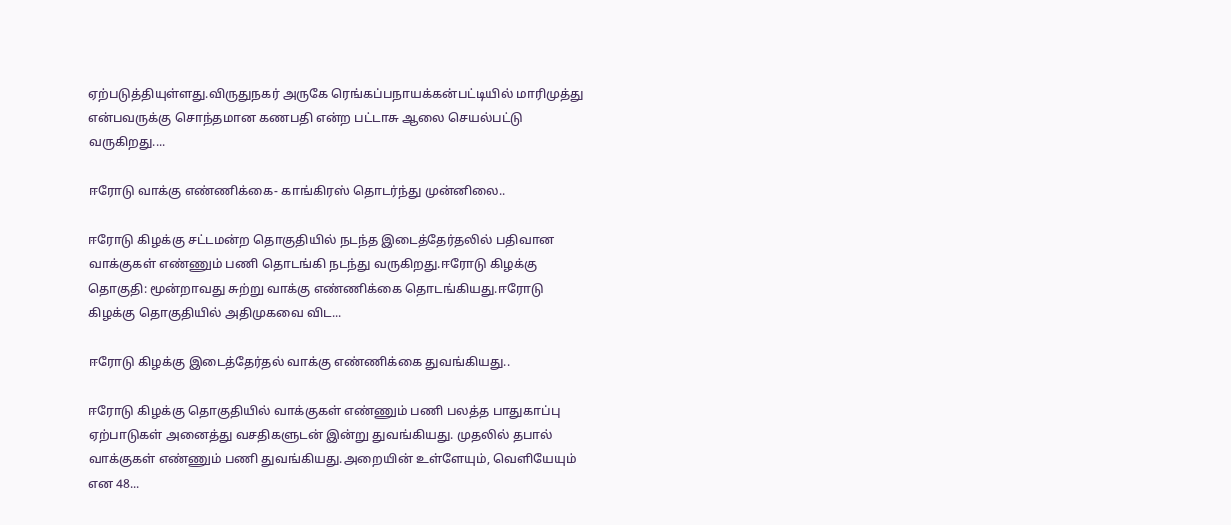ஏற்படுத்தியுள்ளது.விருதுநகர் அருகே ரெங்கப்பநாயக்கன்பட்டியில் மாரிமுத்து என்பவருக்கு சொந்தமான கணபதி என்ற பட்டாசு ஆலை செயல்பட்டு வருகிறது....

ஈரோடு வாக்கு எண்ணிக்கை- காங்கிரஸ் தொடர்ந்து முன்னிலை..

ஈரோடு கிழக்கு சட்டமன்ற தொகுதியில் நடந்த இடைத்தேர்தலில் பதிவான வாக்குகள் எண்ணும் பணி தொடங்கி நடந்து வருகிறது.ஈரோடு கிழக்கு தொகுதி: மூன்றாவது சுற்று வாக்கு எண்ணிக்கை தொடங்கியது.ஈரோடு கிழக்கு தொகுதியில் அதிமுகவை விட...

ஈரோடு கிழக்கு இடைத்தேர்தல் வாக்கு எண்ணிக்கை துவங்கியது..

ஈரோடு கிழக்கு தொகுதியில் வாக்குகள் எண்ணும் பணி பலத்த பாதுகாப்பு ஏற்பாடுகள் அனைத்து வசதிகளுடன் இன்று துவங்கியது. முதலில் தபால் வாக்குகள் எண்ணும் பணி துவங்கியது.அறையின் உள்ளேயும், வெளியேயும் என 48...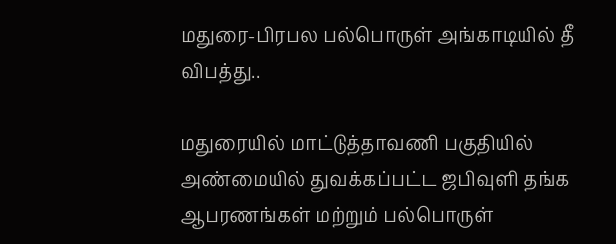மதுரை-பிரபல பல்பொருள் அங்காடியில் தீ விபத்து..

மதுரையில் மாட்டுத்தாவணி பகுதியில் அண்மையில் துவக்கப்பட்ட ‌ஜபிவுளி தங்க ஆபரணங்கள் மற்றும் பல்பொருள்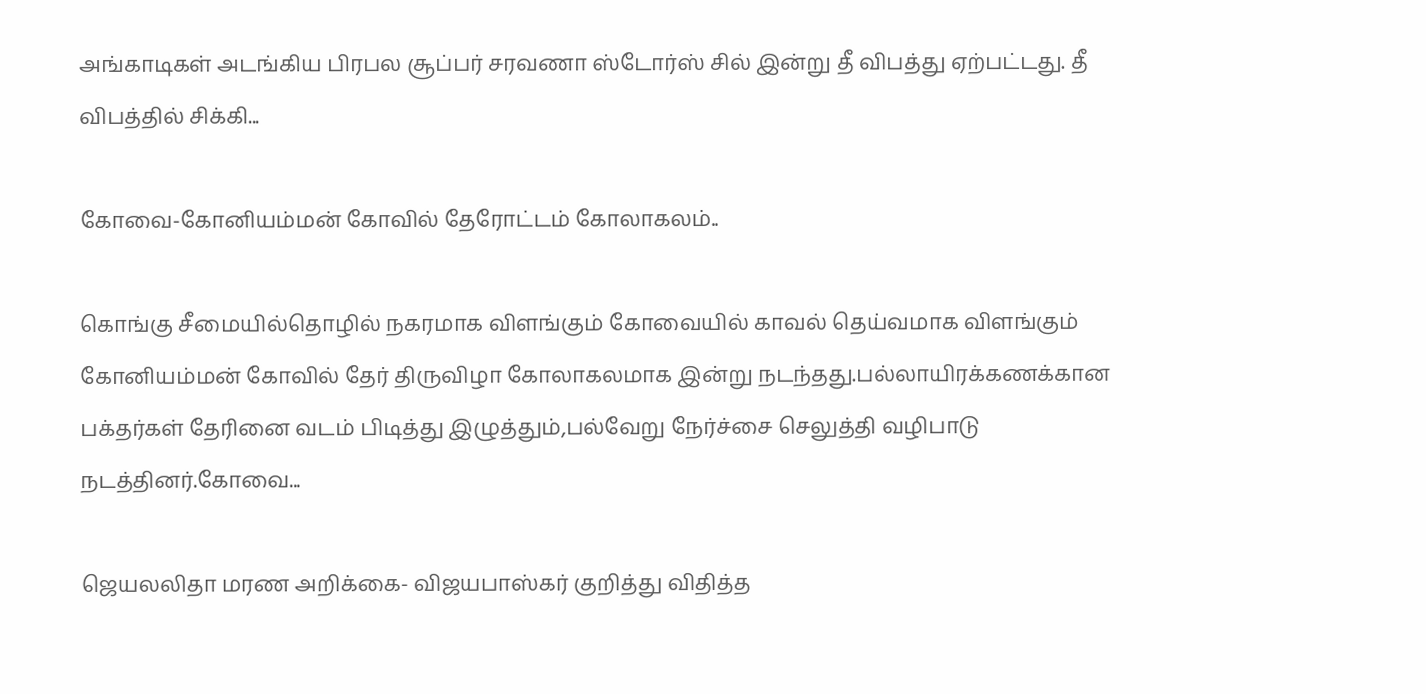அங்காடிகள் அடங்கிய பிரபல சூப்பர் சரவணா ஸ்டோர்ஸ் சில் இன்று தீ விபத்து ஏற்பட்டது. தீ விபத்தில் சிக்கி...

கோவை-கோனியம்மன் கோவில் தேரோட்டம் கோலாகலம்..

கொங்கு சீமையில்தொழில் நகரமாக விளங்கும் கோவையில் காவல் தெய்வமாக விளங்கும் கோனியம்மன் கோவில் தேர் திருவிழா கோலாகலமாக இன்று நடந்தது.பல்லாயிரக்கணக்கான பக்தர்கள் தேரினை வடம் பிடித்து இழுத்தும்,பல்வேறு நேர்ச்சை செலுத்தி வழிபாடு நடத்தினர்.கோவை...

ஜெயலலிதா மரண அறிக்கை- விஜயபாஸ்கர் குறித்து விதித்த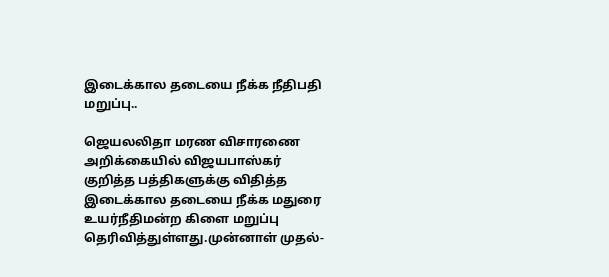இடைக்கால தடையை நீக்க நீதிபதி மறுப்பு..

ஜெயலலிதா மரண விசாரணை அறிக்கையில் விஜயபாஸ்கர் குறித்த பத்திகளுக்கு விதித்த இடைக்கால தடையை நீக்க மதுரை உயர்நீதிமன்ற கிளை மறுப்பு தெரிவித்துள்ளது.முன்னாள் முதல்-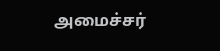அமைச்சர்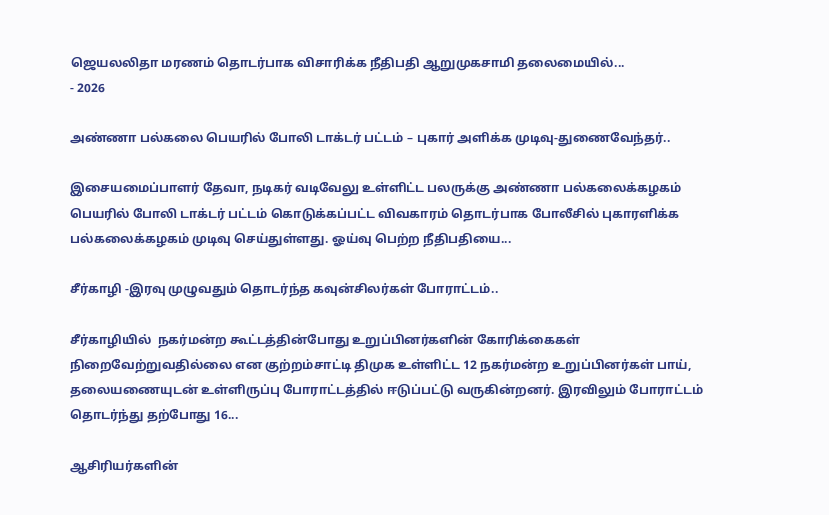ஜெயலலிதா மரணம் தொடர்பாக விசாரிக்க நீதிபதி ஆறுமுகசாமி தலைமையில்...
- 2026

அண்ணா பல்கலை பெயரில் போலி டாக்டர் பட்டம் – புகார் அளிக்க முடிவு-துணைவேந்தர்..

இசையமைப்பாளர் தேவா, நடிகர் வடிவேலு உள்ளிட்ட பலருக்கு அண்ணா பல்கலைக்கழகம் பெயரில் போலி டாக்டர் பட்டம் கொடுக்கப்பட்ட விவகாரம் தொடர்பாக போலீசில் புகாரளிக்க பல்கலைக்கழகம் முடிவு செய்துள்ளது. ஓய்வு பெற்ற நீதிபதியை...

சீர்காழி -இரவு முழுவதும் தொடர்ந்த கவுன்சிலர்கள் போராட்டம்..

சீர்காழியில்  நகர்மன்ற கூட்டத்தின்போது உறுப்பினர்களின் கோரிக்கைகள் நிறைவேற்றுவதில்லை என குற்றம்சாட்டி திமுக உள்ளிட்ட 12 நகர்மன்ற உறுப்பினர்கள் பாய், தலையணையுடன் உள்ளிருப்பு போராட்டத்தில் ஈடுப்பட்டு வருகின்றனர். இரவிலும் போராட்டம் தொடர்ந்து தற்போது 16...

ஆசிரியர்களின்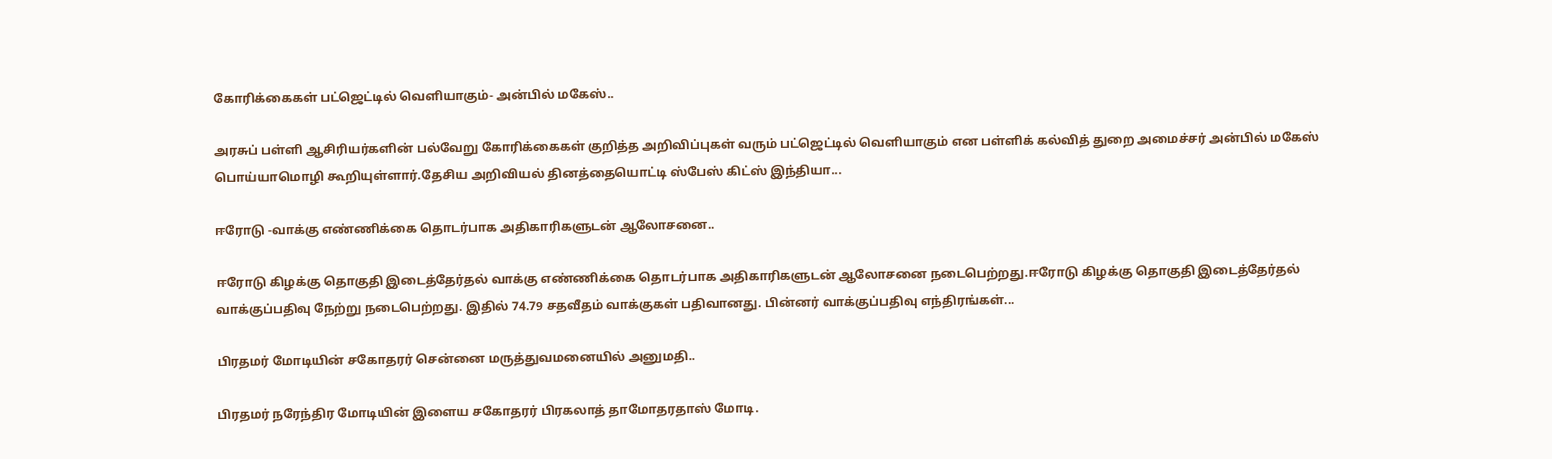கோரிக்கைகள் பட்ஜெட்டில் வெளியாகும்- அன்பில் மகேஸ்..

அரசுப் பள்ளி ஆசிரியர்களின் பல்வேறு கோரிக்கைகள் குறித்த அறிவிப்புகள் வரும் பட்ஜெட்டில் வெளியாகும் என பள்ளிக் கல்வித் துறை அமைச்சர் அன்பில் மகேஸ் பொய்யாமொழி கூறியுள்ளார்.தேசிய அறிவியல் தினத்தையொட்டி ஸ்பேஸ் கிட்ஸ் இந்தியா...

ஈரோடு -வாக்கு எண்ணிக்கை தொடர்பாக அதிகாரிகளுடன் ஆலோசனை..

ஈரோடு கிழக்கு தொகுதி இடைத்தேர்தல் வாக்கு எண்ணிக்கை தொடர்பாக அதிகாரிகளுடன் ஆலோசனை நடைபெற்றது.ஈரோடு கிழக்கு தொகுதி இடைத்தேர்தல் வாக்குப்பதிவு நேற்று நடைபெற்றது. இதில் 74.79 சதவீதம் வாக்குகள் பதிவானது. பின்னர் வாக்குப்பதிவு எந்திரங்கள்...

பிரதமர் மோடியின் சகோதரர் சென்னை மருத்துவமனையில் அனுமதி..

பிரதமர் நரேந்திர மோடியின் இளைய சகோதரர் பிரகலாத் தாமோதரதாஸ் மோடி.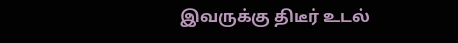இவருக்கு திடீர் உடல்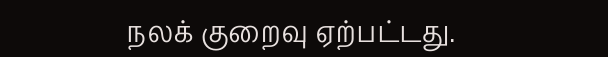நலக் குறைவு ஏற்பட்டது.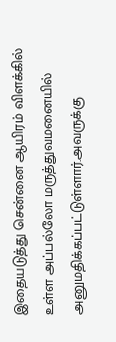இதையடுத்து சென்னை ஆயிரம் விளக்கில் உள்ள அப்பல்லோ மருத்துவமனையில் அனுமதிக்கப்பட்டுள்ளார்.அவருக்கு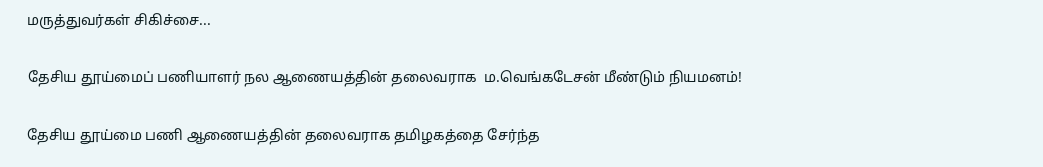மருத்துவர்கள் சிகிச்சை...

தேசிய தூய்மைப் பணியாளர் நல ஆணையத்தின் தலைவராக  ம.வெங்கடேசன் மீண்டும் நியமனம்!

தேசிய தூய்மை பணி ஆணையத்தின் தலைவராக தமிழகத்தை சேர்ந்த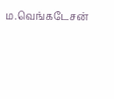ம.வெங்கடேசன்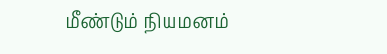மீண்டும் நியமனம்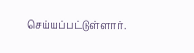செய்யப்பட்டுள்ளார்.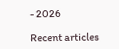- 2026

Recent articles